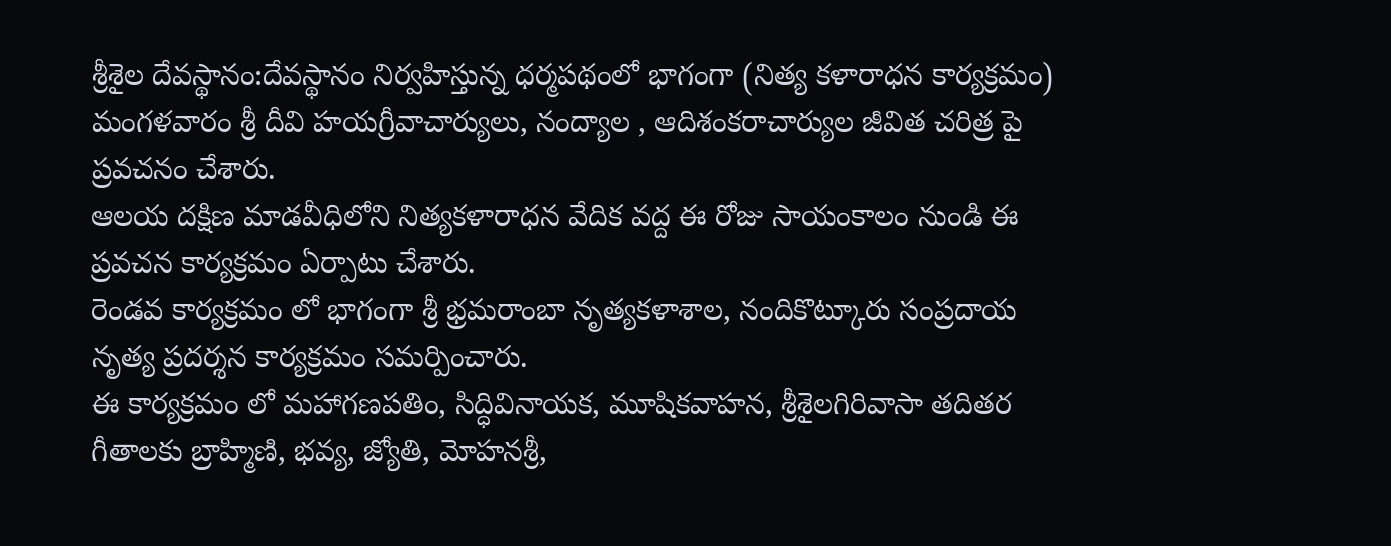శ్రీశైల దేవస్థానం:దేవస్థానం నిర్వహిస్తున్న ధర్మపథంలో భాగంగా (నిత్య కళారాధన కార్యక్రమం) మంగళవారం శ్రీ దీవి హయగ్రీవాచార్యులు, నంద్యాల , ఆదిశంకరాచార్యుల జీవిత చరిత్ర పై ప్రవచనం చేశారు.
ఆలయ దక్షిణ మాడవీధిలోని నిత్యకళారాధన వేదిక వద్ద ఈ రోజు సాయంకాలం నుండి ఈ ప్రవచన కార్యక్రమం ఏర్పాటు చేశారు.
రెండవ కార్యక్రమం లో భాగంగా శ్రీ భ్రమరాంబా నృత్యకళాశాల, నందికొట్కూరు సంప్రదాయ నృత్య ప్రదర్శన కార్యక్రమం సమర్పించారు.
ఈ కార్యక్రమం లో మహాగణపతిం, సిద్ధివినాయక, మూషికవాహన, శ్రీశైలగిరివాసా తదితర గీతాలకు బ్రాహ్మిణి, భవ్య, జ్యోతి, మోహనశ్రీ,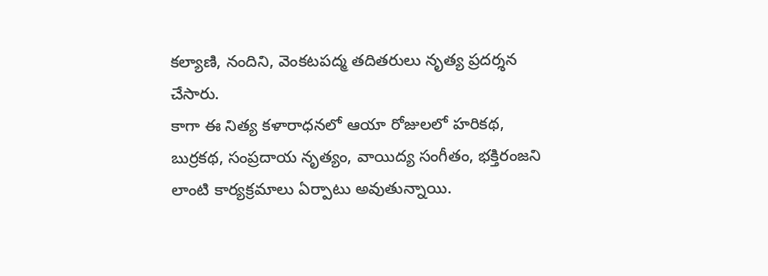కల్యాణి, నందిని, వెంకటపద్మ తదితరులు నృత్య ప్రదర్శన చేసారు.
కాగా ఈ నిత్య కళారాధనలో ఆయా రోజులలో హరికథ, బుర్రకథ, సంప్రదాయ నృత్యం, వాయిద్య సంగీతం, భక్తిరంజని లాంటి కార్యక్రమాలు ఏర్పాటు అవుతున్నాయి.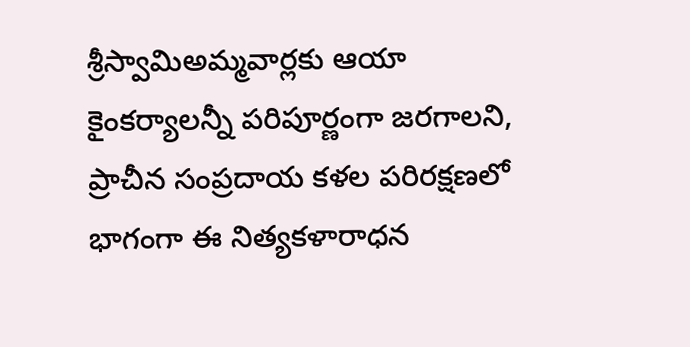శ్రీస్వామిఅమ్మవార్లకు ఆయా కైంకర్యాలన్నీ పరిపూర్ణంగా జరగాలని, ప్రాచీన సంప్రదాయ కళల పరిరక్షణలో భాగంగా ఈ నిత్యకళారాధన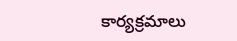కార్యక్రమాలు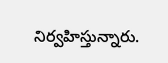నిర్వహిస్తున్నారు.